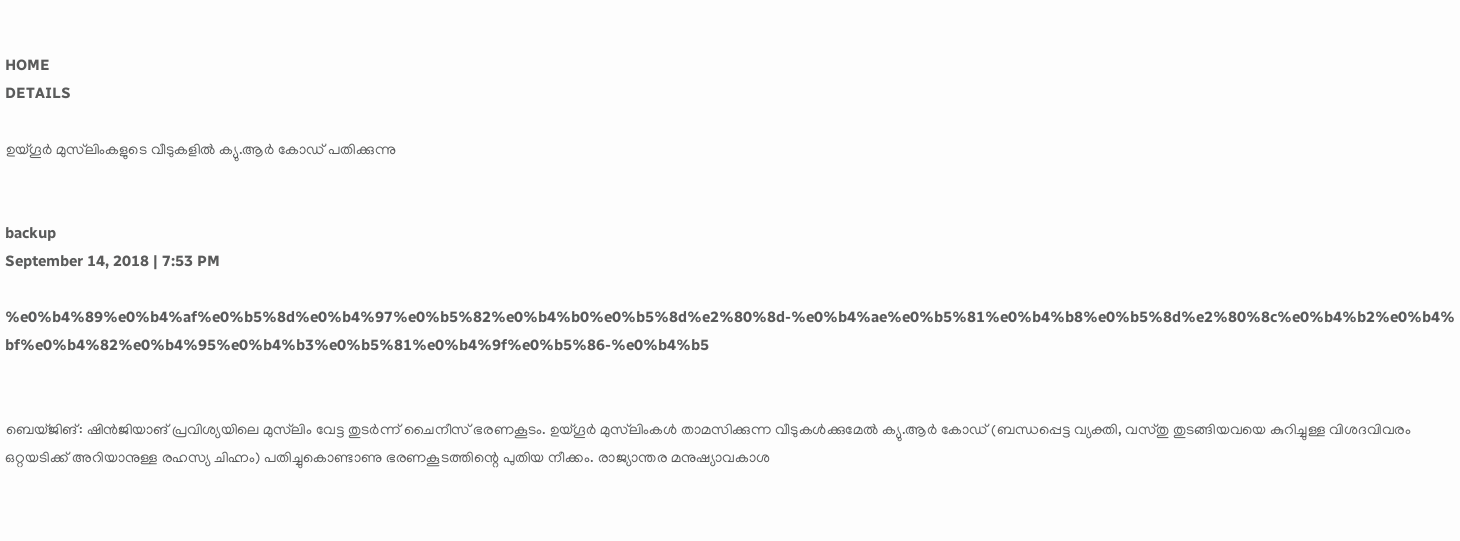HOME
DETAILS

ഉയ്ഗൂര്‍ മുസ്‌ലിംകളുടെ വീടുകളില്‍ ക്യു.ആര്‍ കോഡ് പതിക്കുന്നു


backup
September 14, 2018 | 7:53 PM

%e0%b4%89%e0%b4%af%e0%b5%8d%e0%b4%97%e0%b5%82%e0%b4%b0%e0%b5%8d%e2%80%8d-%e0%b4%ae%e0%b5%81%e0%b4%b8%e0%b5%8d%e2%80%8c%e0%b4%b2%e0%b4%bf%e0%b4%82%e0%b4%95%e0%b4%b3%e0%b5%81%e0%b4%9f%e0%b5%86-%e0%b4%b5


ബെയ്ജിങ്: ഷിന്‍ജിയാങ് പ്രവിശ്യയിലെ മുസ്‌ലിം വേട്ട തുടര്‍ന്ന് ചൈനീസ് ഭരണകൂടം. ഉയ്ഗൂര്‍ മുസ്‌ലിംകള്‍ താമസിക്കുന്ന വീടുകള്‍ക്കുമേല്‍ ക്യു.ആര്‍ കോഡ് (ബന്ധപ്പെട്ട വ്യക്തി, വസ്തു തുടങ്ങിയവയെ കുറിച്ചുള്ള വിശദവിവരം ഒറ്റയടിക്ക് അറിയാനുള്ള രഹസ്യ ചിഹ്നം) പതിച്ചുകൊണ്ടാണു ഭരണകൂടത്തിന്റെ പുതിയ നീക്കം. രാജ്യാന്തര മനുഷ്യാവകാശ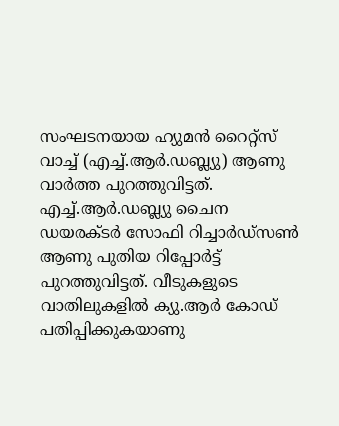സംഘടനയായ ഹ്യുമന്‍ റൈറ്റ്‌സ് വാച്ച് (എച്ച്.ആര്‍.ഡബ്ല്യു) ആണു വാര്‍ത്ത പുറത്തുവിട്ടത്.
എച്ച്.ആര്‍.ഡബ്ല്യു ചൈന ഡയരക്ടര്‍ സോഫി റിച്ചാര്‍ഡ്‌സണ്‍ ആണു പുതിയ റിപ്പോര്‍ട്ട് പുറത്തുവിട്ടത്. വീടുകളുടെ വാതിലുകളില്‍ ക്യു.ആര്‍ കോഡ് പതിപ്പിക്കുകയാണു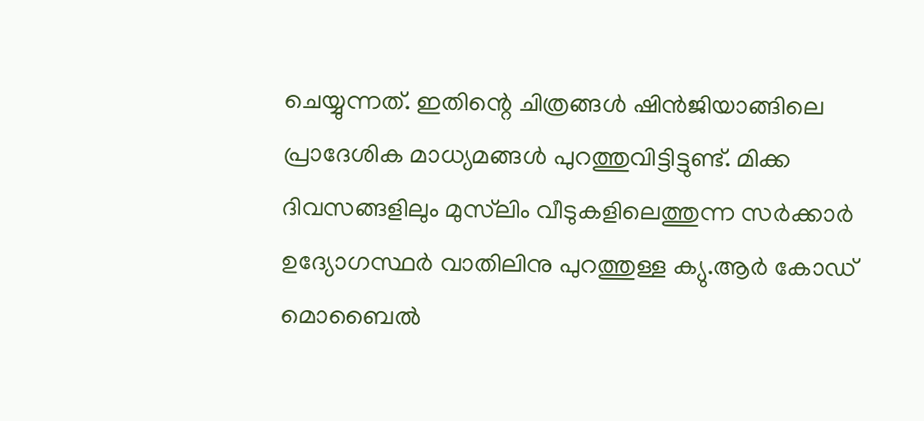ചെയ്യുന്നത്. ഇതിന്റെ ചിത്രങ്ങള്‍ ഷിന്‍ജിയാങ്ങിലെ പ്രാദേശിക മാധ്യമങ്ങള്‍ പുറത്തുവിട്ടിട്ടുണ്ട്. മിക്ക ദിവസങ്ങളിലും മുസ്‌ലിം വീടുകളിലെത്തുന്ന സര്‍ക്കാര്‍ ഉദ്യോഗസ്ഥര്‍ വാതിലിനു പുറത്തുള്ള ക്യു.ആര്‍ കോഡ് മൊബൈല്‍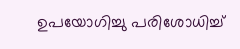ഉപയോഗിച്ചു പരിശോധിച്ച്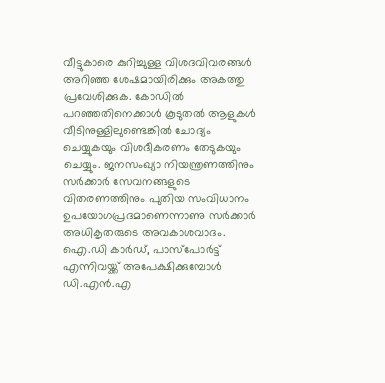വീട്ടുകാരെ കുറിച്ചുള്ള വിശദവിവരങ്ങള്‍ അറിഞ്ഞ ശേഷമായിരിക്കും അകത്തു പ്രവേശിക്കുക. കോഡില്‍ പറഞ്ഞതിനെക്കാള്‍ കൂടുതല്‍ ആളുകള്‍ വീടിനുള്ളിലുണ്ടെങ്കില്‍ ചോദ്യം ചെയ്യുകയും വിശദീകരണം തേടുകയും ചെയ്യും. ജനസംഖ്യാ നിയന്ത്രണത്തിനും സര്‍ക്കാര്‍ സേവനങ്ങളുടെ വിതരണത്തിനും പുതിയ സംവിധാനം ഉപയോഗപ്രദമാണെന്നാണു സര്‍ക്കാര്‍ അധികൃതരുടെ അവകാശവാദം.
ഐ.ഡി കാര്‍ഡ്, പാസ്‌പോര്‍ട്ട് എന്നിവയ്ക്ക് അപേക്ഷിക്കുമ്പോള്‍ ഡി.എന്‍.എ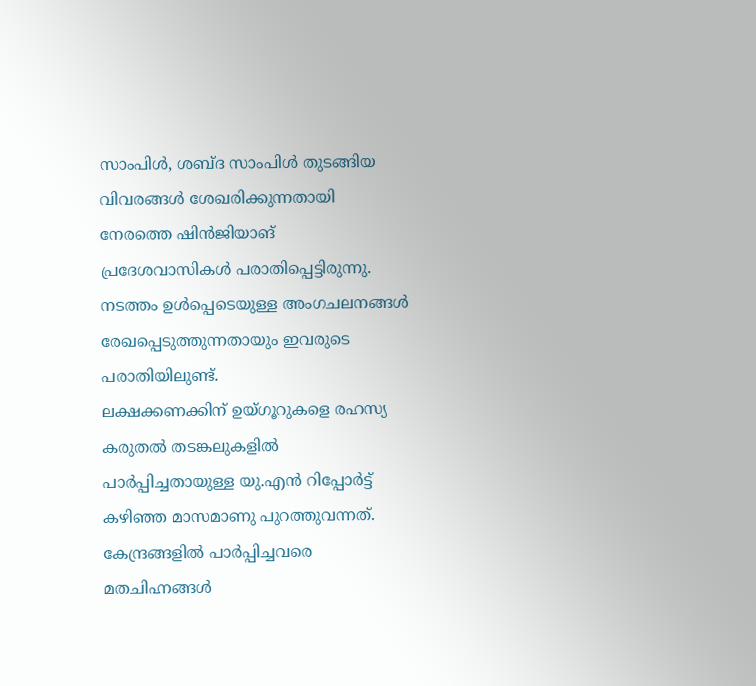സാംപിള്‍, ശബ്ദ സാംപിള്‍ തുടങ്ങിയ വിവരങ്ങള്‍ ശേഖരിക്കുന്നതായി നേരത്തെ ഷിന്‍ജിയാങ് പ്രദേശവാസികള്‍ പരാതിപ്പെട്ടിരുന്നു. നടത്തം ഉള്‍പ്പെടെയുള്ള അംഗചലനങ്ങള്‍ രേഖപ്പെടുത്തുന്നതായും ഇവരുടെ പരാതിയിലുണ്ട്.
ലക്ഷക്കണക്കിന് ഉയ്ഗൂറുകളെ രഹസ്യ കരുതല്‍ തടങ്കലുകളില്‍ പാര്‍പ്പിച്ചതായുള്ള യു.എന്‍ റിപ്പോര്‍ട്ട് കഴിഞ്ഞ മാസമാണു പുറത്തുവന്നത്. കേന്ദ്രങ്ങളില്‍ പാര്‍പ്പിച്ചവരെ മതചിഹ്നങ്ങള്‍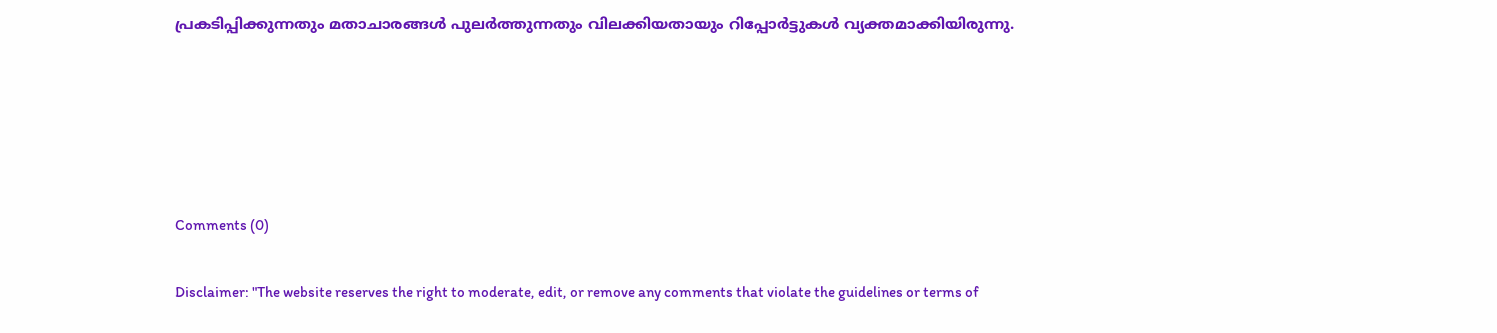പ്രകടിപ്പിക്കുന്നതും മതാചാരങ്ങള്‍ പുലര്‍ത്തുന്നതും വിലക്കിയതായും റിപ്പോര്‍ട്ടുകള്‍ വ്യക്തമാക്കിയിരുന്നു.





Comments (0)

Disclaimer: "The website reserves the right to moderate, edit, or remove any comments that violate the guidelines or terms of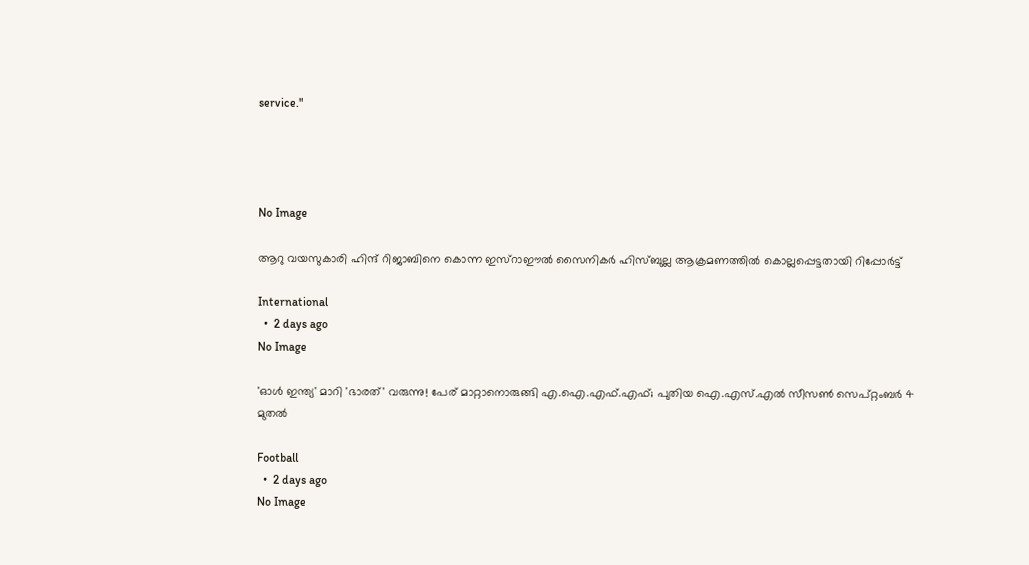service."




No Image

ആറു വയസുകാരി ഹിന്ദ് റിജാബിനെ കൊന്ന ഇസ്‌റാഈല്‍ സൈനികര്‍ ഹിസ്ബുല്ല ആക്രമണത്തില്‍ കൊല്ലപ്പെട്ടതായി റിപ്പോര്‍ട്ട്

International
  •  2 days ago
No Image

'ഓൾ ഇന്ത്യ' മാറി 'ഭാരത്' വരുന്നു! പേര് മാറ്റാനൊരുങ്ങി എ.ഐ.എഫ്.എഫ്; പുതിയ ഐ.എസ്.എൽ സീസൺ സെപ്റ്റംബർ 4 മുതൽ

Football
  •  2 days ago
No Image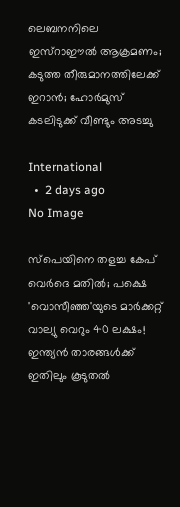ലെബനനിലെ ഇസ്‌റാഈല്‍ ആക്രമണം; കടുത്ത തീരുമാനത്തിലേക്ക് ഇറാന്‍; ഹോര്‍മുസ് കടലിടുക്ക് വീണ്ടും അടച്ചു

International
  •  2 days ago
No Image

സ്പെയിനെ തളച്ച കേപ് വെർദെ മതിൽ; പക്ഷെ 'വൊസീഞ്ഞ'യുടെ മാർക്കറ്റ് വാല്യു വെറും 40 ലക്ഷം! ഇന്ത്യൻ താരങ്ങൾക്ക് ഇതിലും കൂടുതൽ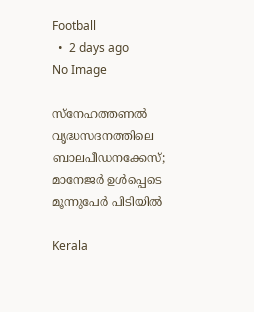Football
  •  2 days ago
No Image

സ്‌നേഹത്തണല്‍ വൃദ്ധസദനത്തിലെ ബാലപീഡനക്കേസ്; മാനേജര്‍ ഉള്‍പ്പെടെ മൂന്നുപേര്‍ പിടിയില്‍

Kerala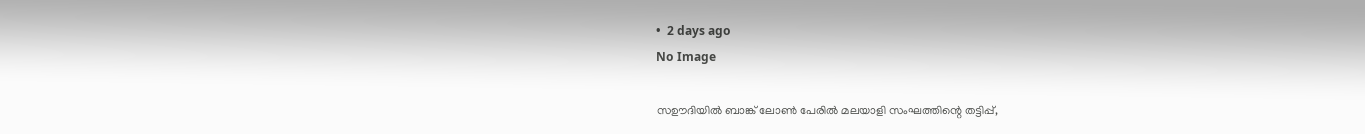•  2 days ago
No Image

സഊദിയിൽ ബാങ്ക് ലോൺ പേരിൽ മലയാളി സംഘത്തിന്റെ തട്ടിപ്പ്,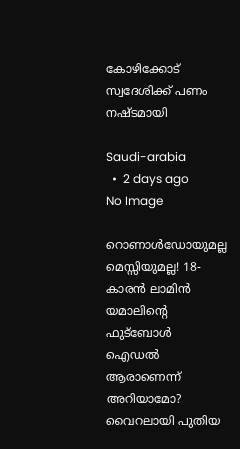കോഴിക്കോട് സ്വദേശിക്ക് പണം നഷ്ടമായി

Saudi-arabia
  •  2 days ago
No Image

റൊണാൾഡോയുമല്ല മെസ്സിയുമല്ല! 18-കാരൻ ലാമിൻ യമാലിന്റെ ഫുട്ബോൾ ഐഡൽ ആരാണെന്ന് അറിയാമോ? വൈറലായി പുതിയ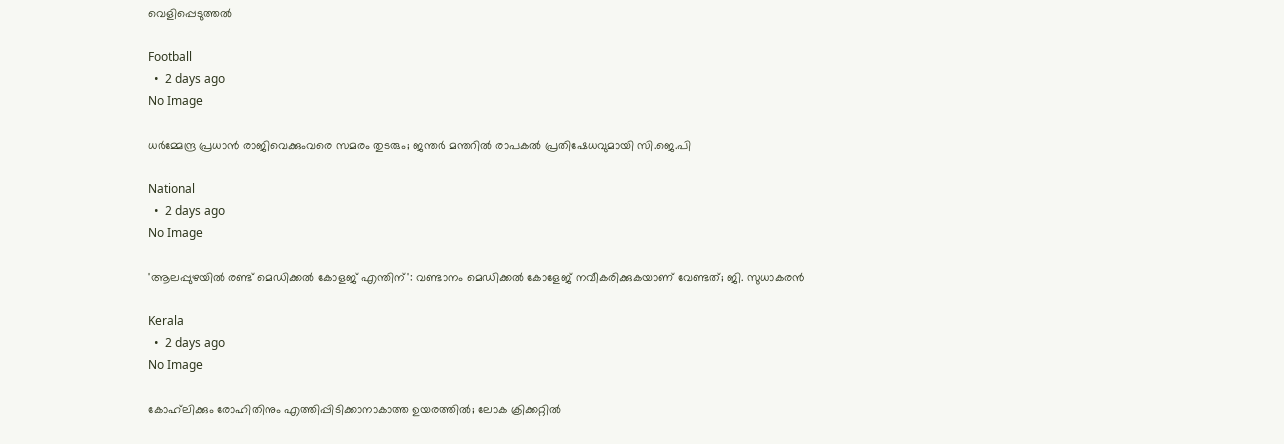വെളിപ്പെടുത്തൽ

Football
  •  2 days ago
No Image

ധര്‍മ്മേന്ദ്ര പ്രധാന്‍ രാജിവെക്കുംവരെ സമരം തുടരും; ജന്തര്‍ മന്തറില്‍ രാപകല്‍ പ്രതിഷേധവുമായി സി.ജെ.പി

National
  •  2 days ago
No Image

'ആലപ്പുഴയില്‍ രണ്ട് മെഡിക്കല്‍ കോളജ് എന്തിന്': വണ്ടാനം മെഡിക്കല്‍ കോളേജ് നവീകരിക്കുകയാണ് വേണ്ടത്; ജി. സുധാകരന്‍

Kerala
  •  2 days ago
No Image

കോഹ്‌ലിക്കും രോഹിതിനും എത്തിപ്പിടിക്കാനാകാത്ത ഉയരത്തിൽ; ലോക ക്രിക്കറ്റിൽ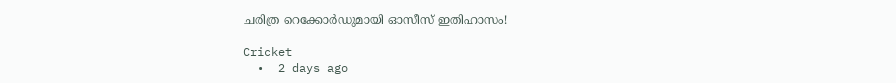ചരിത്ര റെക്കോർഡുമായി ഓസീസ് ഇതിഹാസം!

Cricket
  •  2 days ago